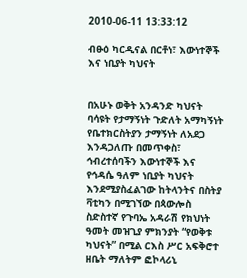2010-06-11 13:33:12

ብፁዕ ካርዲናል በርቶነ፣ እውነተኞች እና ነቢያት ካህናት


በአሁኑ ወቅት አንዳንድ ካህናት ባሳዩት የታማኝነት ጉድለት አማካኝነት የቤተክርስትያን ታማኝነት ለአደጋ እንዳጋለጡ በመጥቀስ፣ ኅብረተሰባችን እውነተኞች እና የኅዳሴ ዓለም ነቢያት ካህናት እንደሚያስፈልገው ከትላንትና በስትያ ቫቲካን በሚገኘው በጳውሎስ ስድስተኛ የጉባኤ አዳራሽ የክህነት ዓመት መዝጊያ ምክንያት “የወቅቱ ካህናት” በሚል ርእስ ሥር አፍቅሮተ ዘቤት ማለትም ፎኮላሪኒ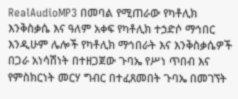RealAudioMP3 በመባል የሚጠራው የካቶሊክ እንቅስቃሴ እና ዓለም አቀፍ የካቶሊክ ተኃድሶ ማኅበር እንዲሁም ሌሎች የካቶሊክ ማኅበራት እና እንቅስቃሴዎች በጋራ አነሳሽነት በተዘጋጀው ጉባኤ የሥነ ጥበብ እና የምስክርነት መርሃ ግብር በተፈጸመበት ጉባኤ በመገኘት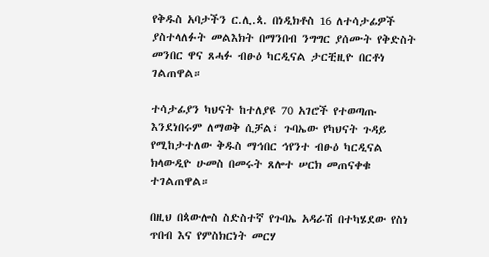የቅዱስ አባታችን ር.ሊ.ጳ. በነዲክቶስ 16 ለተሳታፊዎች ያስተላለፉት መልእክት በማንበብ ንግግር ያሰሙት የቅድስት መንበር ዋና ጸሓፉ ብፁዕ ካርዲናል ታርቺዚዮ በርቶነ ገልጠዋል።

ተሳታፊያን ካህናት ከተለያዩ 70 አገሮች የተወጣጡ እንደነበሩም ለማወቅ ሲቻል፣ ጉባኤው የካህናት ጉዳይ የሚከታተለው ቅዱስ ማኅበር ኅየንተ ብፁዕ ካርዲናል ክላውዲዮ ሁመስ በመሩት ጸሎተ ሠርክ መጠናቀቁ ተገልጠዋል።

በዚህ በጳውሎስ ስድስተኛ የጉባኤ አዳራሽ በተካሄደው የስነ ጥበብ እና የምስክርነት መርሃ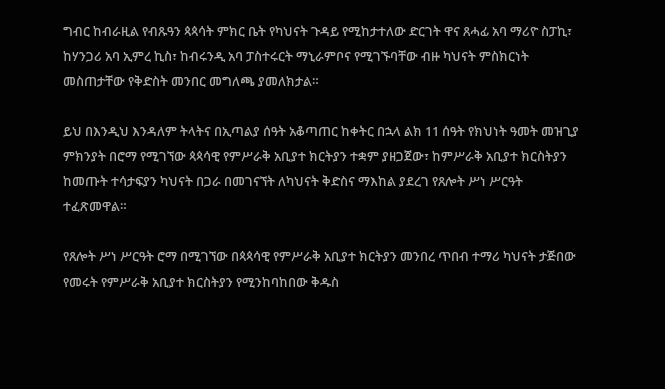ግብር ከብራዚል የብጹዓን ጳጳሳት ምክር ቤት የካህናት ጉዳይ የሚከታተለው ድርገት ዋና ጸሓፊ አባ ማሪዮ ስፓኪ፣ ከሃንጋሪ አባ ኢምረ ኪስ፣ ከብሩንዲ አባ ፓስተሩርት ማኒራምቦና የሚገኙባቸው ብዙ ካህናት ምስክርነት መስጠታቸው የቅድስት መንበር መግለጫ ያመለክታል።

ይህ በእንዲህ እንዳለም ትላትና በኢጣልያ ሰዓት አቆጣጠር ከቀትር በኋላ ልክ 11 ሰዓት የክህነት ዓመት መዝጊያ ምክንያት በሮማ የሚገኘው ጳጳሳዊ የምሥራቅ አቢያተ ክርትያን ተቋም ያዘጋጀው፣ ከምሥራቅ አቢያተ ክርስትያን ከመጡት ተሳታፍያን ካህናት በጋራ በመገናኘት ለካህናት ቅድስና ማእከል ያደረገ የጸሎት ሥነ ሥርዓት ተፈጽመዋል።

የጸሎት ሥነ ሥርዓት ሮማ በሚገኘው በጳጳሳዊ የምሥራቅ አቢያተ ክርትያን መንበረ ጥበብ ተማሪ ካህናት ታጅበው የመሩት የምሥራቅ አቢያተ ክርስትያን የሚንከባከበው ቅዱስ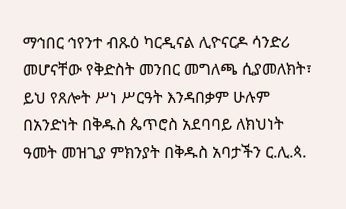ማኅበር ኅየንተ ብጹዕ ካርዲናል ሊዮናርዶ ሳንድሪ መሆናቸው የቅድስት መንበር መግለጫ ሲያመለክት፣ ይህ የጸሎት ሥነ ሥርዓት እንዳበቃም ሁሉም በአንድነት በቅዱስ ጴጥሮስ አደባባይ ለክህነት ዓመት መዝጊያ ምክንያት በቅዱስ አባታችን ር.ሊ.ጳ.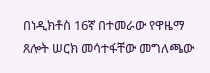በነዲክቶስ 16ኛ በተመራው የዋዜማ ጸሎት ሠርክ መሳተፋቸው መግለጫው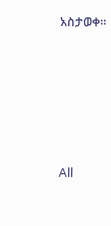አስታወቀ።








All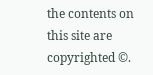the contents on this site are copyrighted ©.